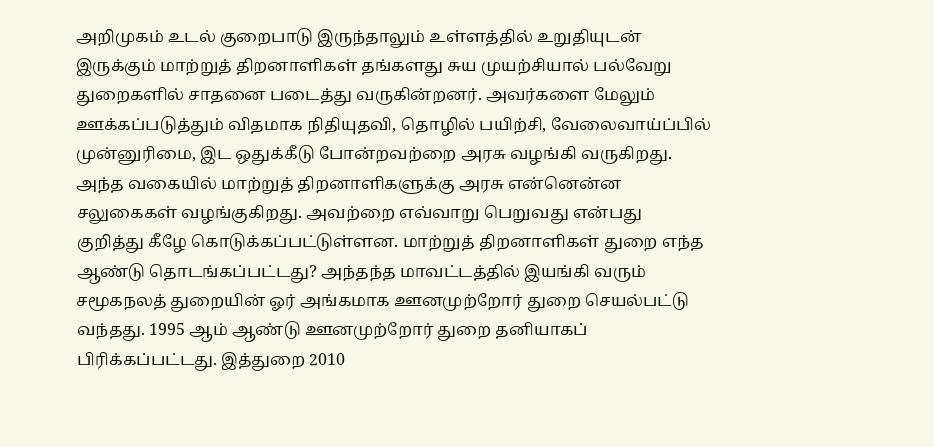அறிமுகம் உடல் குறைபாடு இருந்தாலும் உள்ளத்தில் உறுதியுடன் இருக்கும் மாற்றுத் திறனாளிகள் தங்களது சுய முயற்சியால் பல்வேறு துறைகளில் சாதனை படைத்து வருகின்றனர். அவர்களை மேலும் ஊக்கப்படுத்தும் விதமாக நிதியுதவி, தொழில் பயிற்சி, வேலைவாய்ப்பில் முன்னுரிமை, இட ஒதுக்கீடு போன்றவற்றை அரசு வழங்கி வருகிறது. அந்த வகையில் மாற்றுத் திறனாளிகளுக்கு அரசு என்னென்ன சலுகைகள் வழங்குகிறது. அவற்றை எவ்வாறு பெறுவது என்பது குறித்து கீழே கொடுக்கப்பட்டுள்ளன. மாற்றுத் திறனாளிகள் துறை எந்த ஆண்டு தொடங்கப்பட்டது? அந்தந்த மாவட்டத்தில் இயங்கி வரும் சமூகநலத் துறையின் ஓர் அங்கமாக ஊனமுற்றோர் துறை செயல்பட்டு வந்தது. 1995 ஆம் ஆண்டு ஊனமுற்றோர் துறை தனியாகப் பிரிக்கப்பட்டது. இத்துறை 2010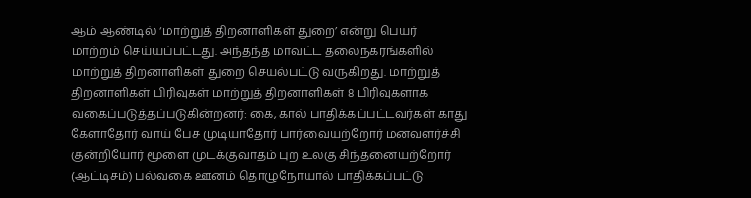ஆம் ஆண்டில் ‘மாற்றுத் திறனாளிகள் துறை’ என்று பெயர் மாற்றம் செய்யப்பட்டது. அந்தந்த மாவட்ட தலைநகரங்களில் மாற்றுத் திறனாளிகள் துறை செயல்பட்டு வருகிறது. மாற்றுத் திறனாளிகள் பிரிவுகள் மாற்றுத் திறனாளிகள் 8 பிரிவுகளாக வகைப்படுத்தப்படுகின்றனர்: கை, கால் பாதிக்கப்பட்டவர்கள் காது கேளாதோர் வாய் பேச முடியாதோர் பார்வையற்றோர் மனவளர்ச்சி குன்றியோர் மூளை முடக்குவாதம் புற உலகு சிந்தனையற்றோர் (ஆட்டிசம்) பல்வகை ஊனம் தொழுநோயால் பாதிக்கப்பட்டு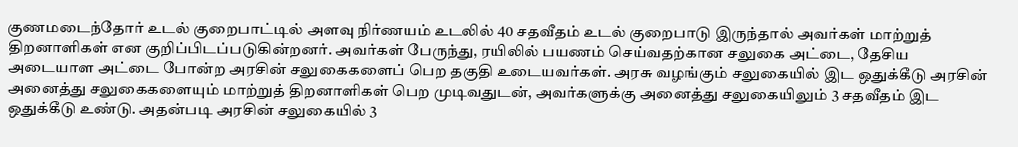குணமடைந்தோர் உடல் குறைபாட்டில் அளவு நிர்ணயம் உடலில் 40 சதவீதம் உடல் குறைபாடு இருந்தால் அவர்கள் மாற்றுத் திறனாளிகள் என குறிப்பிடப்படுகின்றனர். அவர்கள் பேருந்து, ரயிலில் பயணம் செய்வதற்கான சலுகை அட்டை, தேசிய அடையாள அட்டை போன்ற அரசின் சலுகைகளைப் பெற தகுதி உடையவர்கள். அரசு வழங்கும் சலுகையில் இட ஒதுக்கீடு அரசின் அனைத்து சலுகைகளையும் மாற்றுத் திறனாளிகள் பெற முடிவதுடன், அவர்களுக்கு அனைத்து சலுகையிலும் 3 சதவீதம் இட ஒதுக்கீடு உண்டு. அதன்படி அரசின் சலுகையில் 3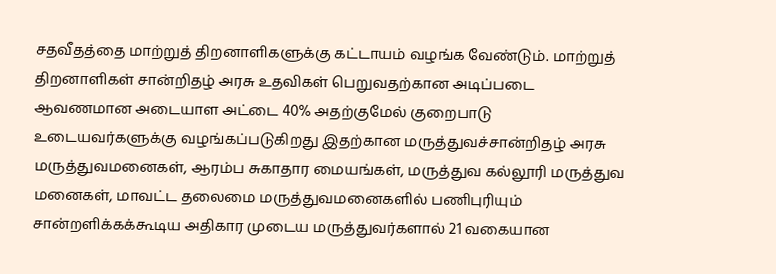சதவீதத்தை மாற்றுத் திறனாளிகளுக்கு கட்டாயம் வழங்க வேண்டும். மாற்றுத் திறனாளிகள் சான்றிதழ் அரசு உதவிகள் பெறுவதற்கான அடிப்படை ஆவணமான அடையாள அட்டை 40% அதற்குமேல் குறைபாடு உடையவர்களுக்கு வழங்கப்படுகிறது இதற்கான மருத்துவச்சான்றிதழ் அரசு மருத்துவமனைகள், ஆரம்ப சுகாதார மையங்கள், மருத்துவ கல்லூரி மருத்துவ மனைகள், மாவட்ட தலைமை மருத்துவமனைகளில் பணிபுரியும் சான்றளிக்கக்கூடிய அதிகார முடைய மருத்துவர்களால் 21 வகையான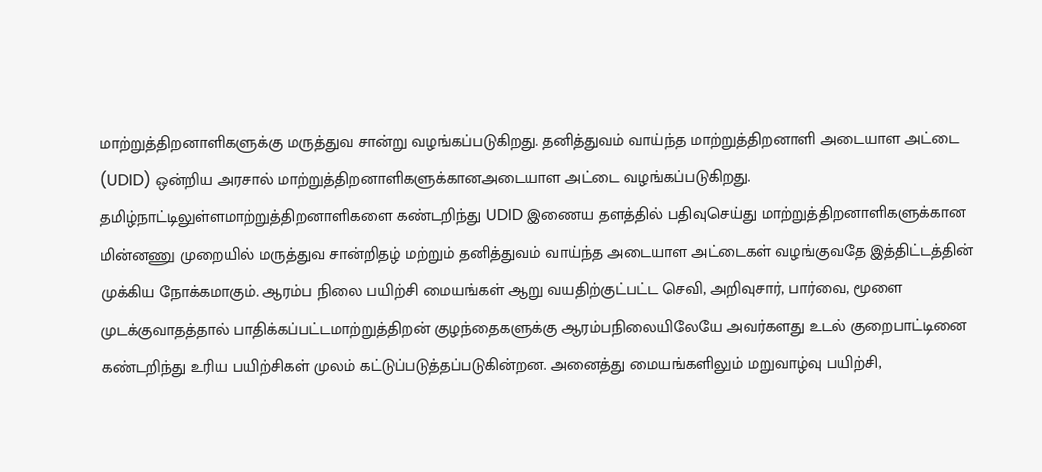மாற்றுத்திறனாளிகளுக்கு மருத்துவ சான்று வழங்கப்படுகிறது. தனித்துவம் வாய்ந்த மாற்றுத்திறனாளி அடையாள அட்டை (UDID) ஒன்றிய அரசால் மாற்றுத்திறனாளிகளுக்கானஅடையாள அட்டை வழங்கப்படுகிறது. தமிழ்நாட்டிலுள்ளமாற்றுத்திறனாளிகளை கண்டறிந்து UDID இணைய தளத்தில் பதிவுசெய்து மாற்றுத்திறனாளிகளுக்கான மின்னணு முறையில் மருத்துவ சான்றிதழ் மற்றும் தனித்துவம் வாய்ந்த அடையாள அட்டைகள் வழங்குவதே இத்திட்டத்தின் முக்கிய நோக்கமாகும். ஆரம்ப நிலை பயிற்சி மையங்கள் ஆறு வயதிற்குட்பட்ட செவி, அறிவுசார், பார்வை, மூளை முடக்குவாதத்தால் பாதிக்கப்பட்டமாற்றுத்திறன் குழந்தைகளுக்கு ஆரம்பநிலையிலேயே அவர்களது உடல் குறைபாட்டினை கண்டறிந்து உரிய பயிற்சிகள் முலம் கட்டுப்படுத்தப்படுகின்றன. அனைத்து மையங்களிலும் மறுவாழ்வு பயிற்சி,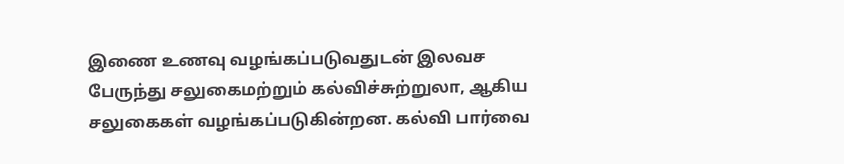இணை உணவு வழங்கப்படுவதுடன் இலவச பேருந்து சலுகைமற்றும் கல்விச்சுற்றுலா, ஆகிய சலுகைகள் வழங்கப்படுகின்றன. கல்வி பார்வை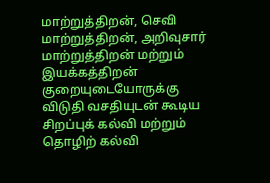மாற்றுத்திறன், செவி மாற்றுத்திறன், அறிவுசார் மாற்றுத்திறன் மற்றும் இயக்கத்திறன் குறையுடையோருக்கு விடுதி வசதியுடன் கூடிய சிறப்புக் கல்வி மற்றும் தொழிற் கல்வி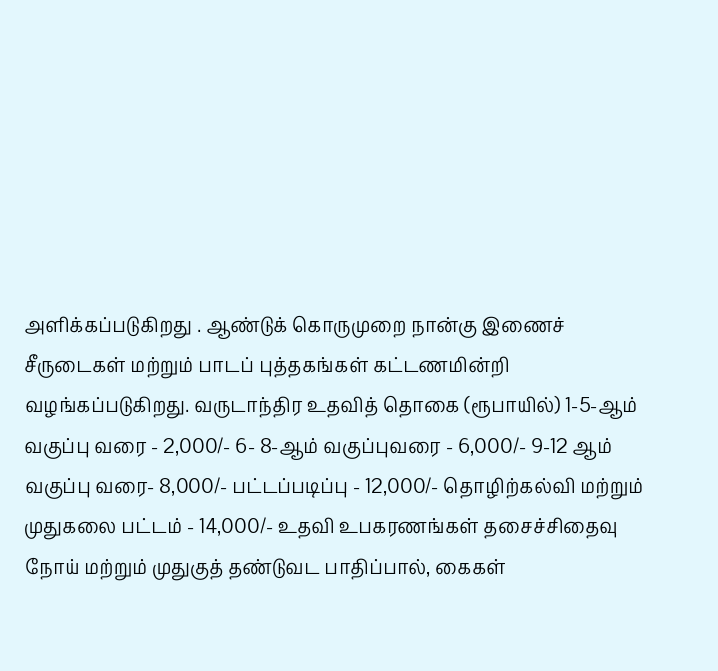அளிக்கப்படுகிறது . ஆண்டுக் கொருமுறை நான்கு இணைச் சீருடைகள் மற்றும் பாடப் புத்தகங்கள் கட்டணமின்றி வழங்கப்படுகிறது. வருடாந்திர உதவித் தொகை (ரூபாயில்) 1-5-ஆம் வகுப்பு வரை - 2,000/- 6- 8-ஆம் வகுப்புவரை - 6,000/- 9-12 ஆம் வகுப்பு வரை- 8,000/- பட்டப்படிப்பு - 12,000/- தொழிற்கல்வி மற்றும் முதுகலை பட்டம் - 14,000/- உதவி உபகரணங்கள் தசைச்சிதைவு நோய் மற்றும் முதுகுத் தண்டுவட பாதிப்பால், கைகள்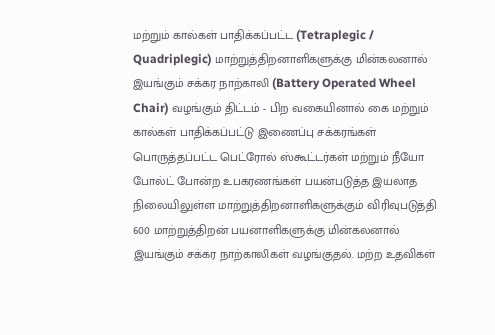மற்றும் கால்கள் பாதிக்கப்பட்ட (Tetraplegic / Quadriplegic) மாற்றுத்திறனாளிகளுக்கு மின்கலனால் இயங்கும் சக்கர நாற்காலி (Battery Operated Wheel Chair) வழங்கும் திட்டம் - பிற வகையினால் கை மற்றும் கால்கள் பாதிக்கப்பட்டு இணைப்பு சக்கரங்கள் பொருத்தப்பட்ட பெட்ரோல் ஸ்கூட்டர்கள் மற்றும் நீயோ போல்ட் போன்ற உபகரணங்கள் பயன்படுத்த இயலாத நிலையிலுள்ள மாற்றுத்திறனாளிகளுக்கும் விரிவுபடுத்தி 600 மாற்றுத்திறன் பயனாளிகளுக்கு மின்கலனால் இயங்கும் சக்கர நாற்காலிகள் வழங்குதல். மற்ற உதவிகள்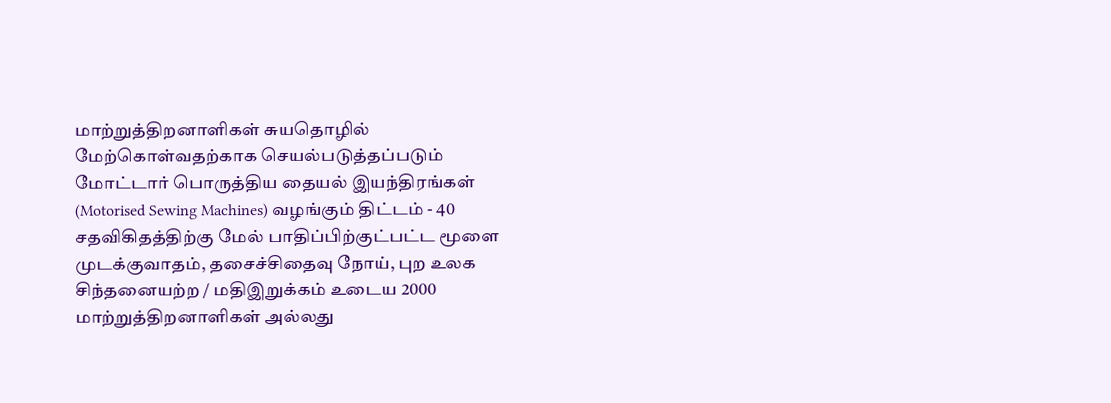மாற்றுத்திறனாளிகள் சுயதொழில் மேற்கொள்வதற்காக செயல்படுத்தப்படும் மோட்டார் பொருத்திய தையல் இயந்திரங்கள் (Motorised Sewing Machines) வழங்கும் திட்டம் - 40 சதவிகிதத்திற்கு மேல் பாதிப்பிற்குட்பட்ட மூளை முடக்குவாதம், தசைச்சிதைவு நோய், புற உலக சிந்தனையற்ற / மதிஇறுக்கம் உடைய 2000 மாற்றுத்திறனாளிகள் அல்லது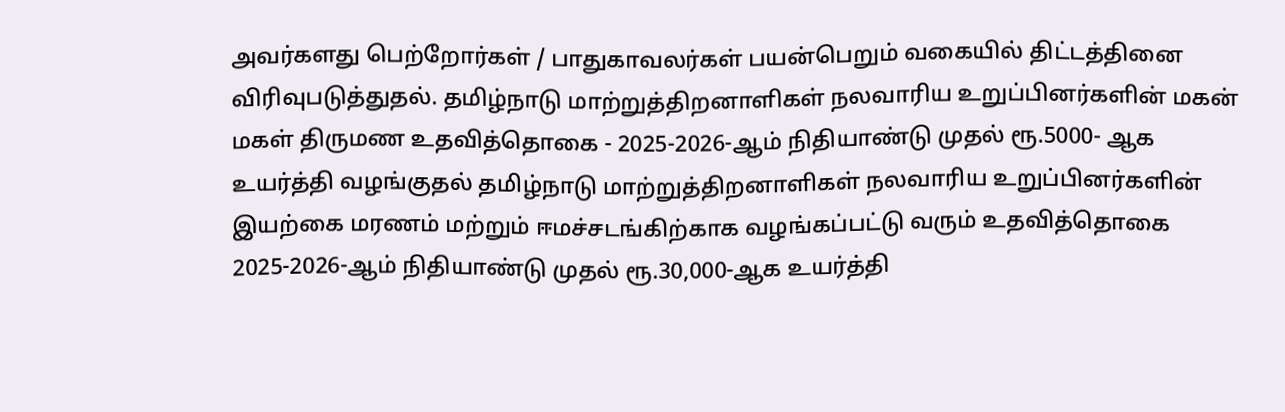அவர்களது பெற்றோர்கள் / பாதுகாவலர்கள் பயன்பெறும் வகையில் திட்டத்தினை விரிவுபடுத்துதல். தமிழ்நாடு மாற்றுத்திறனாளிகள் நலவாரிய உறுப்பினர்களின் மகன் மகள் திருமண உதவித்தொகை - 2025-2026-ஆம் நிதியாண்டு முதல் ரூ.5000- ஆக உயர்த்தி வழங்குதல் தமிழ்நாடு மாற்றுத்திறனாளிகள் நலவாரிய உறுப்பினர்களின் இயற்கை மரணம் மற்றும் ஈமச்சடங்கிற்காக வழங்கப்பட்டு வரும் உதவித்தொகை 2025-2026-ஆம் நிதியாண்டு முதல் ரூ.30,000-ஆக உயர்த்தி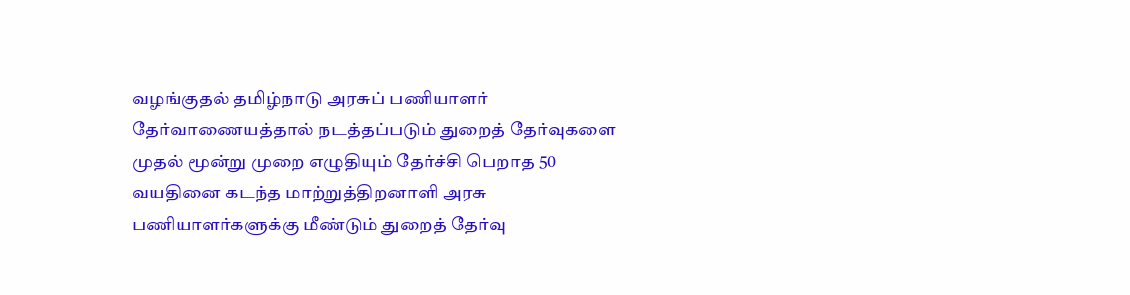வழங்குதல் தமிழ்நாடு அரசுப் பணியாளர் தேர்வாணையத்தால் நடத்தப்படும் துறைத் தேர்வுகளை முதல் மூன்று முறை எழுதியும் தேர்ச்சி பெறாத 50 வயதினை கடந்த மாற்றுத்திறனாளி அரசு பணியாளர்களுக்கு மீண்டும் துறைத் தேர்வு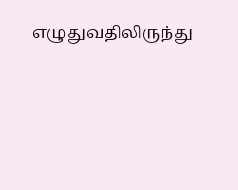எழுதுவதிலிருந்து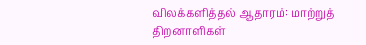விலக்களித்தல் ஆதாரம்: மாற்றுத் திறனாளிகள்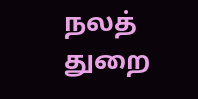நலத் துறை